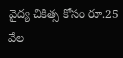వైద్య చికిత్స కోసం రూ.25 వేల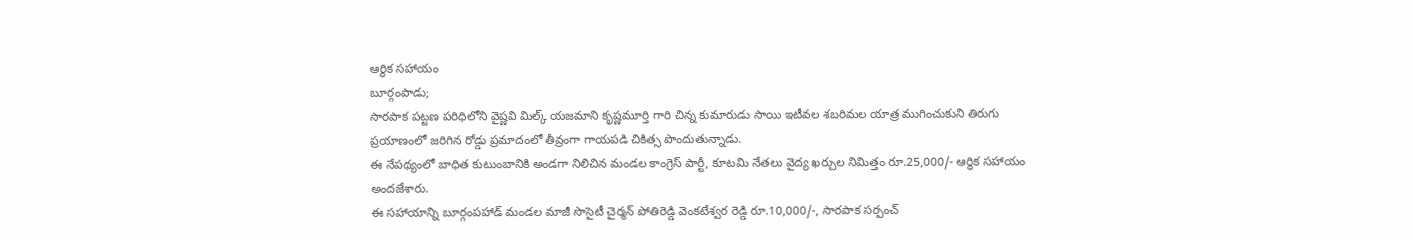ఆర్థిక సహాయం
బూర్గంపాడు;
సారపాక పట్టణ పరిధిలోని వైష్ణవి మిల్క్ యజమాని కృష్ణమూర్తి గారి చిన్న కుమారుడు సాయి ఇటీవల శబరిమల యాత్ర ముగించుకుని తిరుగు ప్రయాణంలో జరిగిన రోడ్డు ప్రమాదంలో తీవ్రంగా గాయపడి చికిత్స పొందుతున్నాడు.
ఈ నేపథ్యంలో బాధిత కుటుంబానికి అండగా నిలిచిన మండల కాంగ్రెస్ పార్టీ, కూటమి నేతలు వైద్య ఖర్చుల నిమిత్తం రూ.25,000/- ఆర్థిక సహాయం అందజేశారు.
ఈ సహాయాన్ని బూర్గంపహాడ్ మండల మాజీ సొసైటీ చైర్మన్ పోతిరెడ్డి వెంకటేశ్వర రెడ్డి రూ.10,000/-, సారపాక సర్పంచ్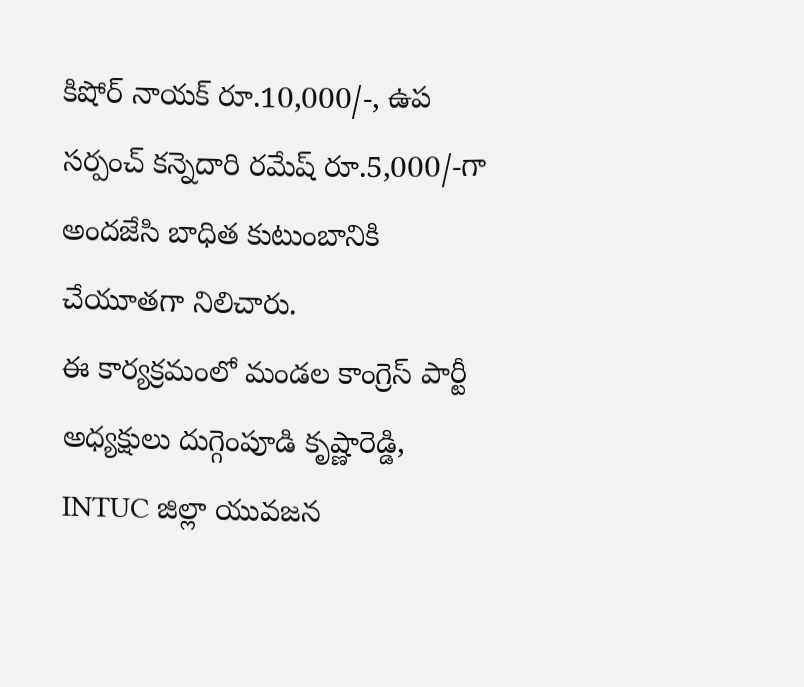కిషోర్ నాయక్ రూ.10,000/-, ఉప సర్పంచ్ కన్నెదారి రమేష్ రూ.5,000/-గా అందజేసి బాధిత కుటుంబానికి చేయూతగా నిలిచారు.
ఈ కార్యక్రమంలో మండల కాంగ్రెస్ పార్టీ అధ్యక్షులు దుగ్గెంపూడి కృష్ణారెడ్డి, INTUC జిల్లా యువజన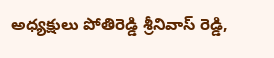అధ్యక్షులు పోతిరెడ్డి శ్రీనివాస్ రెడ్డి,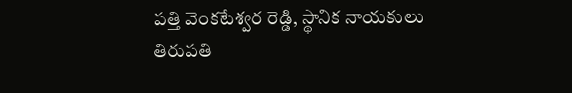పత్తి వెంకటేశ్వర రెడ్డి, స్థానిక నాయకులు తిరుపతి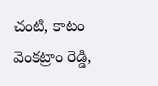చంటి, కాటం వెంకట్రాం రెడ్డి,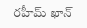రహీమ్ ఖాన్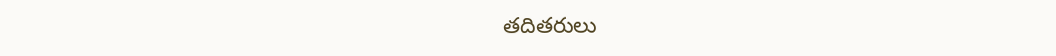తదితరులు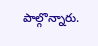పాల్గొన్నారు.